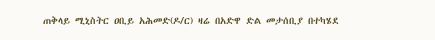ጠቅላይ ሚኒስትር ዐቢይ አሕመድ(ዶ/ር) ዛሬ በአድዋ ድል መታሰቢያ በተካሄደ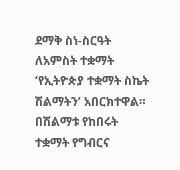ደማቅ ስነ-ስርዓት ለአምስት ተቋማት ‘የኢትዮጵያ ተቋማት ስኬት ሽልማትን’ አበርክተዋል።
በሽልማቱ የከበሩት ተቋማት የግብርና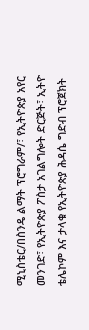ሚኒስቴር/በስንዴ ልማት ፕሮግራም/፣ የኢትዮጵያ አየር መንገድ፣ የኢትዮጵያ ፖስታ አገልግሎት ድርጅት፣ ኢትዮ ቴሌኮም እና ታላቁ የኢትዮጵያ ሕዳሴ ግድብ ፕሮጀክት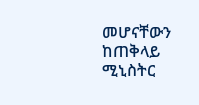መሆናቸውን ከጠቅላይ ሚኒስትር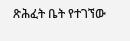ጽሕፈት ቤት የተገኘው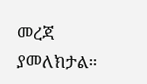መረጃ ያመለክታል።